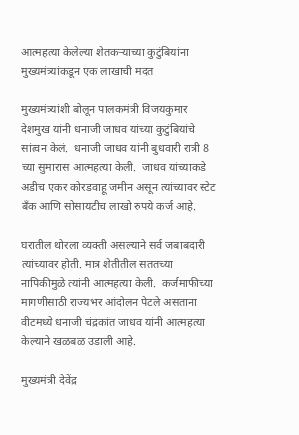आत्महत्या केलेल्या शेतकऱ्याच्या कुटुंबियांना मुख्यमंत्र्यांकडून एक लाखाची मदत

मुख्यमंत्र्यांशी बोलून पालकमंत्री विजयकुमार देशमुख यांनी धनाजी जाधव यांच्या कुटुंबियांचे सांत्वन केलं.  धनाजी जाधव यांनी बुधवारी रात्री 8 च्या सुमारास आत्महत्या केली.  जाधव यांच्याकडे अडीच एकर कोरडवाहू जमीन असून त्यांच्यावर स्टेट बँक आणि सोसायटीच लाखो रुपये कर्ज आहे.

घरातील थोरला व्यक्ती असल्याने सर्व जबाबदारी त्यांच्यावर होती. मात्र शेतीतील सततच्या नापिकीमुळे त्यांनी आत्महत्या केली.  कर्जमाफीच्या मागणीसाठी राज्यभर आंदोलन पेटले असताना वीटमध्ये धनाजी चंद्रकांत जाधव यांनी आत्महत्या केल्याने खळबळ उडाली आहे.

मुख्यमंत्री देवेंद्र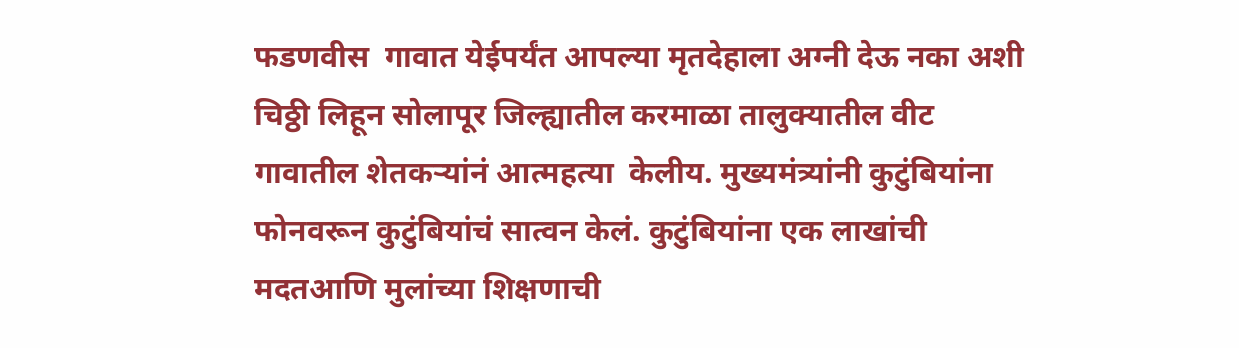फडणवीस  गावात येईपर्यंत आपल्या मृतदेहाला अग्नी देऊ नका अशी चिठ्ठी लिहून सोलापूर जिल्ह्यातील करमाळा तालुक्यातील वीट गावातील शेतकऱ्यांनं आत्महत्या  केलीय. मुख्यमंत्र्यांनी कुटुंबियांना फोनवरून कुटुंबियांचं सात्वन केलं. कुटुंबियांना एक लाखांची मदतआणि मुलांच्या शिक्षणाची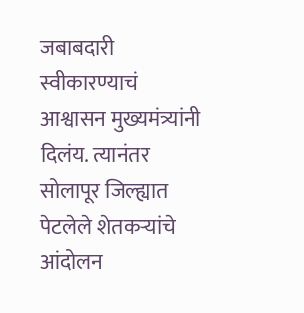जबाबदारी स्वीकारण्याचं आश्वासन मुख्यमंत्र्यांनी दिलंय. त्यानंतर सोलापूर जिल्ह्यात पेटलेले शेतकऱ्यांचे आंदोलन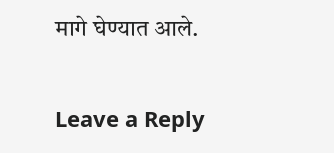मागे घेण्यात आले.

Leave a Reply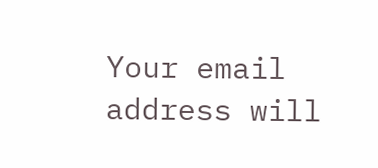Your email address will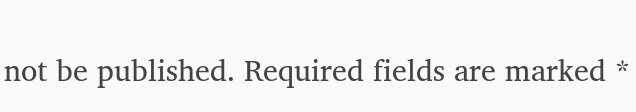not be published. Required fields are marked *